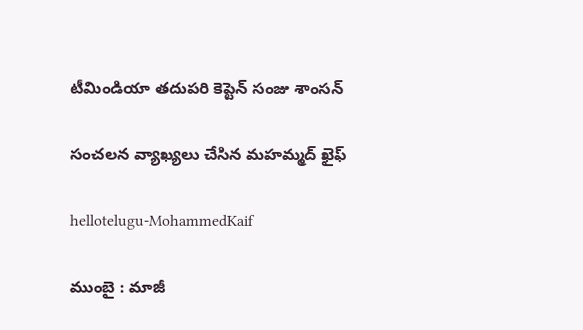టీమిండియా త‌దుప‌రి కెప్టెన్ సంజు శాంస‌న్

సంచ‌ల‌న వ్యాఖ్య‌లు చేసిన మ‌హ‌మ్మ‌ద్ ఖైఫ్

hellotelugu-MohammedKaif

ముంబై : మాజీ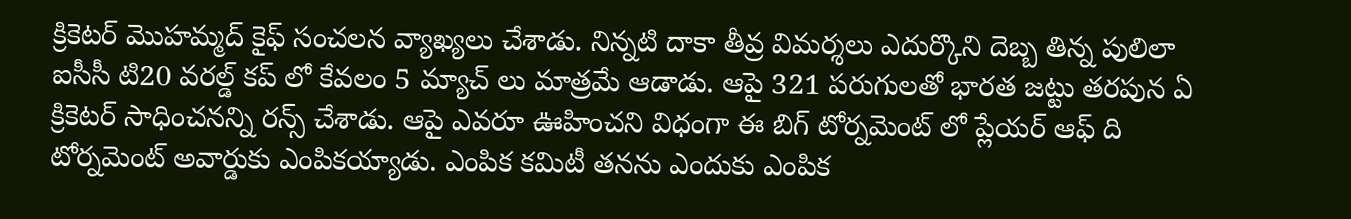క్రికెట‌ర్ మొహ‌మ్మ‌ద్ కైఫ్ సంచ‌ల‌న వ్యాఖ్య‌లు చేశాడు. నిన్న‌టి దాకా తీవ్ర విమ‌ర్శ‌లు ఎదుర్కొని దెబ్బ తిన్న పులిలా ఐసీసీ టి20 వ‌ర‌ల్డ్ క‌ప్ లో కేవ‌లం 5 మ్యాచ్ లు మాత్ర‌మే ఆడాడు. ఆపై 321 ప‌రుగుల‌తో భార‌త జ‌ట్టు త‌ర‌పున ఏ క్రికెట‌ర్ సాధించ‌న‌న్ని ర‌న్స్ చేశాడు. ఆపై ఎవ‌రూ ఊహించ‌ని విధంగా ఈ బిగ్ టోర్న‌మెంట్ లో ప్లేయ‌ర్ ఆఫ్ ది టోర్న‌మెంట్ అవార్డుకు ఎంపిక‌య్యాడు. ఎంపిక క‌మిటీ త‌నను ఎందుకు ఎంపిక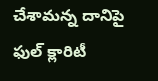చేశామ‌న్న దానిపై ఫుల్ క్లారిటీ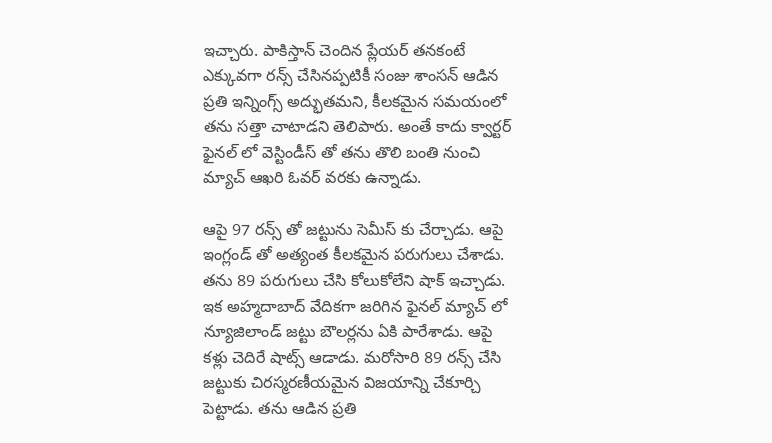ఇచ్చారు. పాకిస్తాన్ చెందిన ప్లేయ‌ర్ త‌న‌కంటే ఎక్కువ‌గా ర‌న్స్ చేసిన‌ప్ప‌టికీ సంజు శాంస‌న్ ఆడిన ప్ర‌తి ఇన్నింగ్స్ అద్భుత‌మ‌ని, కీల‌క‌మైన స‌మ‌యంలో త‌ను స‌త్తా చాటాడ‌ని తెలిపారు. అంతే కాదు క్వార్ట‌ర్ ఫైన‌ల్ లో వెస్టిండీస్ తో త‌ను తొలి బంతి నుంచి మ్యాచ్ ఆఖ‌రి ఓవ‌ర్ వ‌ర‌కు ఉన్నాడు.

ఆపై 97 ర‌న్స్ తో జ‌ట్టును సెమీస్ కు చేర్చాడు. ఆపై ఇంగ్లండ్ తో అత్యంత కీల‌క‌మైన ప‌రుగులు చేశాడు. త‌ను 89 ప‌రుగులు చేసి కోలుకోలేని షాక్ ఇచ్చాడు. ఇక అహ్మ‌దాబాద్ వేదిక‌గా జ‌రిగిన ఫైన‌ల్ మ్యాచ్ లో న్యూజిలాండ్ జ‌ట్టు బౌల‌ర్ల‌ను ఏకి పారేశాడు. ఆపై క‌ళ్లు చెదిరే షాట్స్ ఆడాడు. మరోసారి 89 ర‌న్స్ చేసి జ‌ట్టుకు చిరస్మ‌ర‌ణీయ‌మైన విజ‌యాన్ని చేకూర్చి పెట్టాడు. త‌ను ఆడిన ప్ర‌తి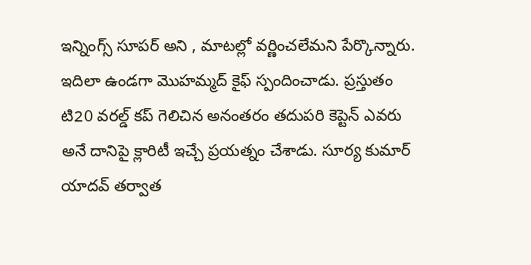ఇన్నింగ్స్ సూప‌ర్ అని , మాట‌ల్లో వ‌ర్ణించ‌లేమ‌ని పేర్కొన్నారు. ఇదిలా ఉండ‌గా మొహ‌మ్మ‌ద్ కైఫ్ స్పందించాడు. ప్ర‌స్తుతం టి20 వ‌ర‌ల్డ్ క‌ప్ గెలిచిన అనంత‌రం త‌దుప‌రి కెప్టెన్ ఎవ‌రు అనే దానిపై క్లారిటీ ఇచ్చే ప్ర‌య‌త్నం చేశాడు. సూర్య కుమార్ యాద‌వ్ త‌ర్వాత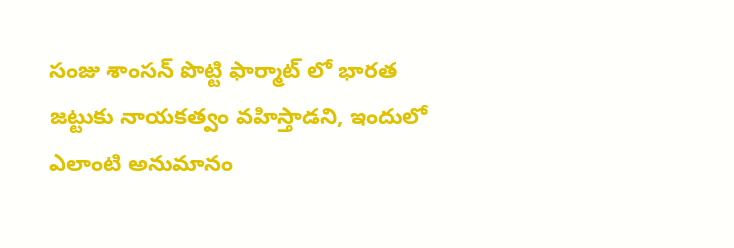సంజు శాంస‌న్ పొట్టి ఫార్మాట్ లో భార‌త జ‌ట్టుకు నాయ‌క‌త్వం వ‌హిస్తాడ‌ని, ఇందులో ఎలాంటి అనుమానం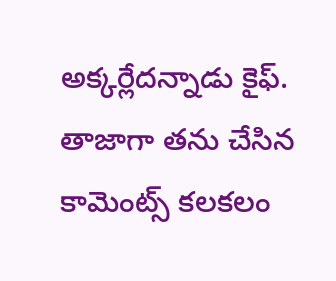అక్క‌ర్లేద‌న్నాడు కైఫ్. తాజాగా త‌ను చేసిన కామెంట్స్ క‌ల‌క‌లం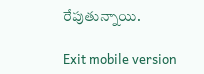రేపుతున్నాయి.

Exit mobile version